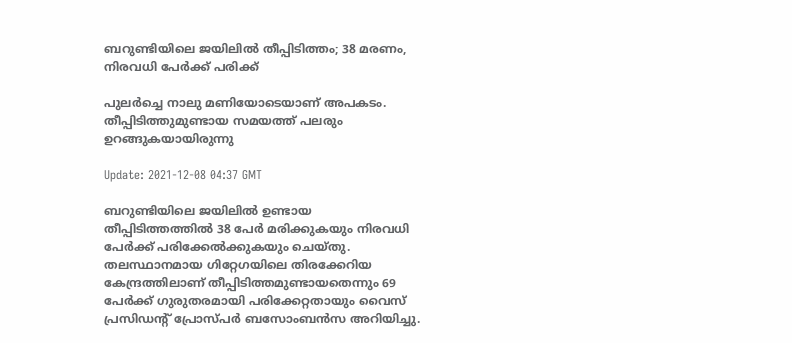ബറുണ്ടിയിലെ ജയിലില്‍ തീപ്പിടിത്തം; 38 മരണം, നിരവധി പേര്‍ക്ക് പരിക്ക്

പുലര്‍ച്ചെ നാലു മണിയോടെയാണ് അപകടം. തീപ്പിടിത്തുമുണ്ടായ സമയത്ത് പലരും ഉറങ്ങുകയായിരുന്നു

Update: 2021-12-08 04:37 GMT

ബറുണ്ടിയിലെ ജയിലില്‍ ഉണ്ടായ തീപ്പിടിത്തത്തില്‍ 38 പേര്‍ മരിക്കുകയും നിരവധി പേര്‍ക്ക് പരിക്കേല്‍ക്കുകയും ചെയ്തു. തലസ്ഥാനമായ ഗിറ്റേഗയിലെ തിരക്കേറിയ കേന്ദ്രത്തിലാണ് തീപ്പിടിത്തമുണ്ടായതെന്നും 69 പേര്‍ക്ക് ഗുരുതരമായി പരിക്കേറ്റതായും വൈസ് പ്രസിഡന്‍റ് പ്രോസ്പര്‍ ബസോംബന്‍സ അറിയിച്ചു.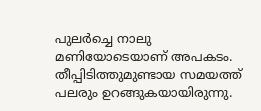പുലര്‍ച്ചെ നാലു മണിയോടെയാണ് അപകടം. തീപ്പിടിത്തുമുണ്ടായ സമയത്ത് പലരും ഉറങ്ങുകയായിരുന്നു.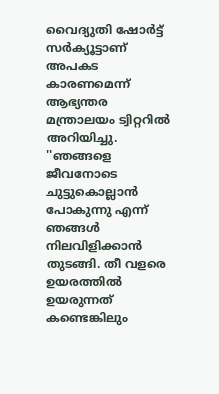വൈദ്യുതി ഷോർട്ട് സർക്യൂട്ടാണ് അപകട കാരണമെന്ന് ആഭ്യന്തര മന്ത്രാലയം ട്വിറ്ററിൽ അറിയിച്ചു. ''ഞങ്ങളെ ജീവനോടെ ചുട്ടുകൊല്ലാൻ പോകുന്നു എന്ന് ഞങ്ങൾ നിലവിളിക്കാന്‍ തുടങ്ങി. തീ വളരെ ഉയരത്തിൽ ഉയരുന്നത് കണ്ടെങ്കിലും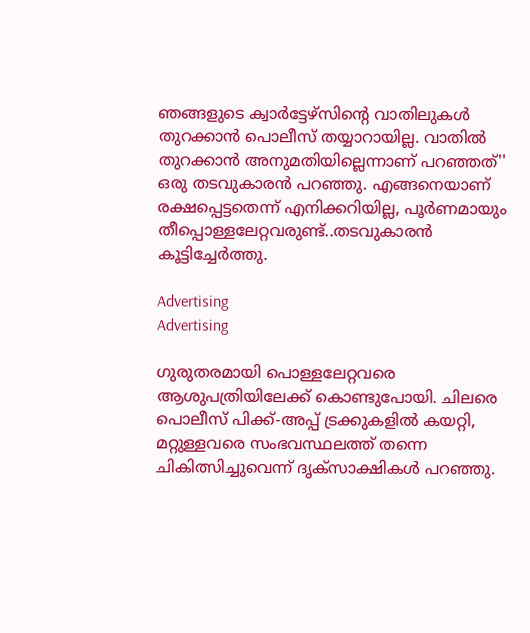ഞങ്ങളുടെ ക്വാർട്ടേഴ്സിന്‍റെ വാതിലുകൾ തുറക്കാൻ പൊലീസ് തയ്യാറായില്ല. വാതില്‍ തുറക്കാന്‍ അനുമതിയില്ലെന്നാണ് പറഞ്ഞത്'' ഒരു തടവുകാരന്‍ പറഞ്ഞു. എങ്ങനെയാണ് രക്ഷപ്പെട്ടതെന്ന് എനിക്കറിയില്ല, പൂര്‍ണമായും തീപ്പൊള്ളലേറ്റവരുണ്ട്..തടവുകാരന്‍ കൂട്ടിച്ചേര്‍ത്തു.

Advertising
Advertising

ഗുരുതരമായി പൊള്ളലേറ്റവരെ ആശുപത്രിയിലേക്ക് കൊണ്ടുപോയി. ചിലരെ പൊലീസ് പിക്ക്-അപ്പ് ട്രക്കുകളിൽ കയറ്റി, മറ്റുള്ളവരെ സംഭവസ്ഥലത്ത് തന്നെ ചികിത്സിച്ചുവെന്ന് ദൃക്‌സാക്ഷികൾ പറഞ്ഞു.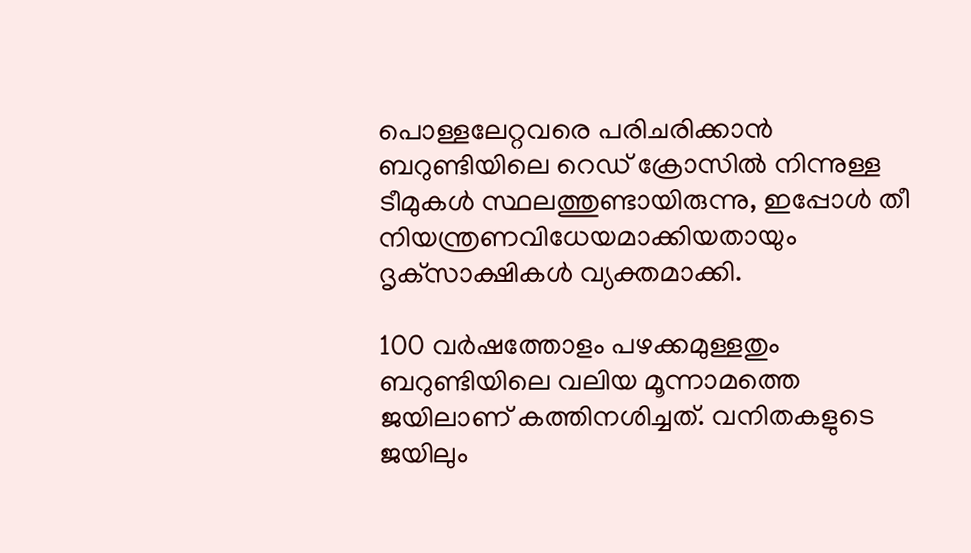പൊള്ളലേറ്റവരെ പരിചരിക്കാൻ ബറുണ്ടിയിലെ റെഡ് ക്രോസിൽ നിന്നുള്ള ടീമുകൾ സ്ഥലത്തുണ്ടായിരുന്നു, ഇപ്പോൾ തീ നിയന്ത്രണവിധേയമാക്കിയതായും ദൃക്‌സാക്ഷികൾ വ്യക്തമാക്കി.

100 വര്‍ഷത്തോളം പഴക്കമുള്ളതും ബറുണ്ടിയിലെ വലിയ മൂന്നാമത്തെ ജയിലാണ് കത്തിനശിച്ചത്. വനിതകളുടെ ജയിലും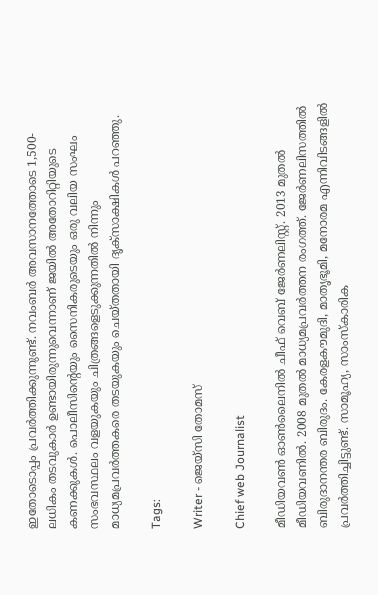ഇതോടൊപ്പം പ്രവര്‍ത്തിക്കുന്നുണ്ട്. നവംബർ അവസാനത്തോടെ 1,500-ലധികം തടവുകാർ ഉണ്ടായിരുന്നുവെന്നാണ് ജയില്‍ അതോറിറ്റിയുടെ കണക്കുകള്‍. പൊലീസിന്‍റെയും സൈനികരുടെയും ഒരു വലിയ സംഘം സംഭവസ്ഥലം വളയുകയും ചിത്രങ്ങളെടുക്കുന്നതില്‍ നിന്നും മാധ്യമപ്രവര്‍ത്തകരെ തടയുകയും ചെയ്തതായി ദൃക്സാക്ഷികള്‍ പറഞ്ഞു.

Tags:

Writer - ജെയ്സി തോമസ്

Chief web Journalist

മീഡിയവൺ ഓൺലൈനിൽ ചീഫ് വെബ് ജേർണലിസ്റ്റ്. 2013 മുതൽ മീഡിയവണിൽ. 2008 മുതൽ മാധ്യമപ്രവർത്തന രംഗത്ത്. ജേർണലിസത്തിൽ ബിരുദാനന്തര ബിരുദം. കേരളകൗമുദി, മാതൃഭൂമി, മനോരമ എന്നിവിടങ്ങളിൽ പ്രവർത്തിച്ചിട്ടുണ്ട്. സാമൂഹ്യ, സാംസ്‌കാരിക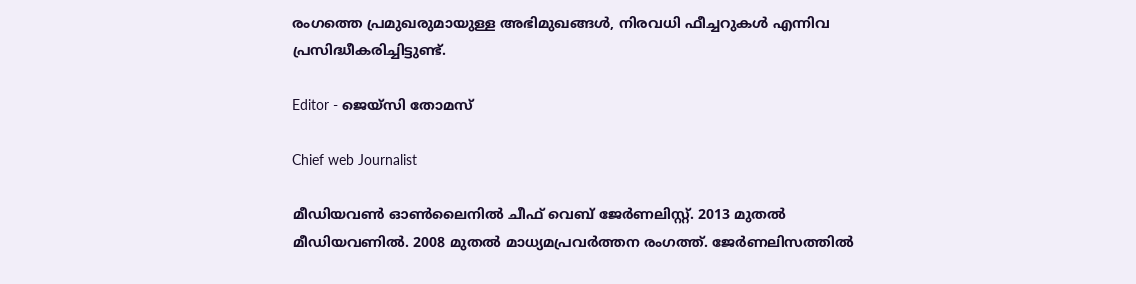രംഗത്തെ പ്രമുഖരുമായുള്ള അഭിമുഖങ്ങൾ, നിരവധി ഫീച്ചറുകൾ എന്നിവ പ്രസിദ്ധീകരിച്ചിട്ടുണ്ട്.

Editor - ജെയ്സി തോമസ്

Chief web Journalist

മീഡിയവൺ ഓൺലൈനിൽ ചീഫ് വെബ് ജേർണലിസ്റ്റ്. 2013 മുതൽ മീഡിയവണിൽ. 2008 മുതൽ മാധ്യമപ്രവർത്തന രംഗത്ത്. ജേർണലിസത്തിൽ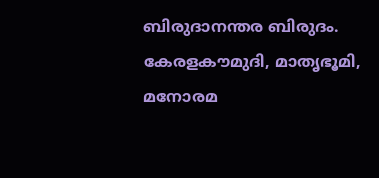ബിരുദാനന്തര ബിരുദം. കേരളകൗമുദി, മാതൃഭൂമി, മനോരമ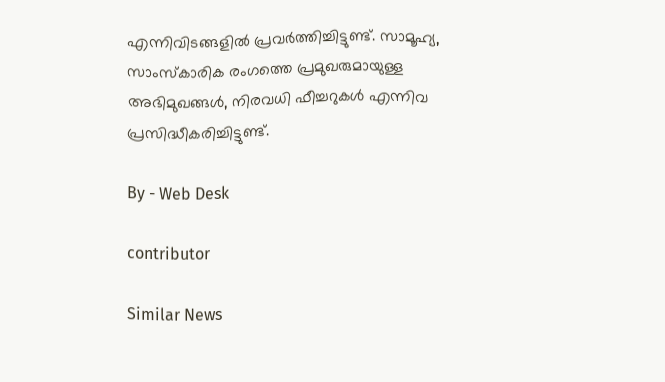എന്നിവിടങ്ങളിൽ പ്രവർത്തിച്ചിട്ടുണ്ട്. സാമൂഹ്യ, സാംസ്‌കാരിക രംഗത്തെ പ്രമുഖരുമായുള്ള അഭിമുഖങ്ങൾ, നിരവധി ഫീച്ചറുകൾ എന്നിവ പ്രസിദ്ധീകരിച്ചിട്ടുണ്ട്.

By - Web Desk

contributor

Similar News